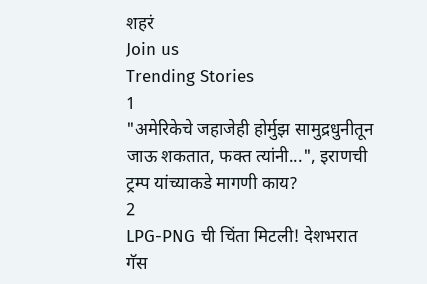शहरं
Join us
Trending Stories
1
"अमेरिकेचे जहाजेही होर्मुझ सामुद्रधुनीतून जाऊ शकतात, फक्त त्यांनी...", इराणची ट्रम्प यांच्याकडे मागणी काय?
2
LPG-PNG ची चिंता मिटली! देशभरात गॅस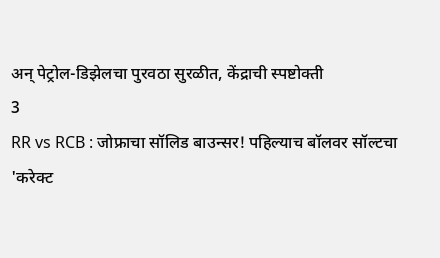अन् पेट्रोल-डिझेलचा पुरवठा सुरळीत, केंद्राची स्पष्टोक्ती
3
RR vs RCB : जोफ्राचा सॉलिड बाउन्सर! पहिल्याच बॉलवर सॉल्टचा 'करेक्ट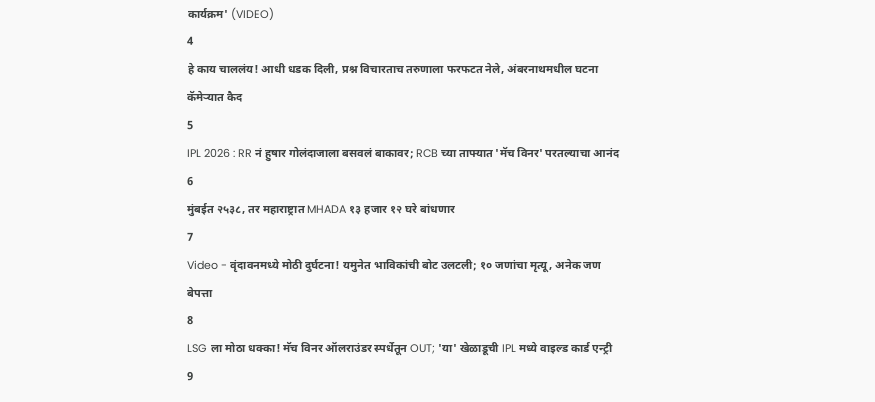कार्यक्रम' (VIDEO)
4
हे काय चाललंय! आधी धडक दिली, प्रश्न विचारताच तरुणाला फरफटत नेले, अंबरनाथमधील घटना कॅमेऱ्यात कैद
5
IPL 2026 : RR नं हुषार गोलंदाजाला बसवलं बाकावर; RCB च्या ताफ्यात 'मॅच विनर' परतल्याचा आनंद
6
मुंबईत २५३८, तर महाराष्ट्रात MHADA १३ हजार १२ घरे बांधणार
7
Video - वृंदावनमध्ये मोठी दुर्घटना! यमुनेत भाविकांची बोट उलटली; १० जणांचा मृत्यू, अनेक जण बेपत्ता
8
LSG ला मोठा धक्का! मॅच विनर ऑलराउंडर स्पर्धेतून OUT; 'या' खेळाडूची IPL मध्ये वाइल्ड कार्ड एन्ट्री
9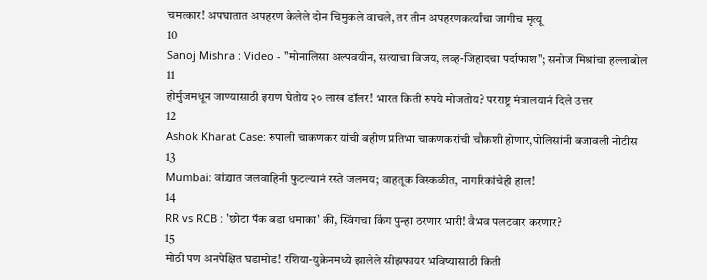चमत्कार! अपघातात अपहरण केलेले दोन चिमुकले वाचले, तर तीन अपहरणकर्त्यांचा जागीच मृत्यू
10
Sanoj Mishra : Video - "मोनालिसा अल्पवयीन, सत्याचा विजय, लव्ह-जिहादचा पर्दाफाश"; सनोज मिश्रांचा हल्लाबोल
11
होर्मुजमधून जाण्यासाठी इराण घेतोय २० लाख डॉलर! भारत किती रुपये मोजतोय? परराष्ट्र मंत्रालयानं दिले उत्तर
12
Ashok Kharat Case: रुपाली चाकणकर यांची बहीण प्रतिभा चाकणकरांची चौकशी होणार,पोलिसांनी बजावली नोटीस
13
Mumbai: वांद्र्यात जलवाहिनी फुटल्यानं रस्ते जलमय; वाहतूक विस्कळीत, नागरिकांचेही हाल!
14
RR vs RCB : 'छोटा पॅक बडा धमाका' की, स्विंगचा किंग पुन्हा ठरणार भारी! वैभव पलटवार करणार?
15
मोठी पण अनपेक्षित घडामोड! रशिया-युक्रेनमध्ये झालेले सीझफायर भविष्यासाठी किती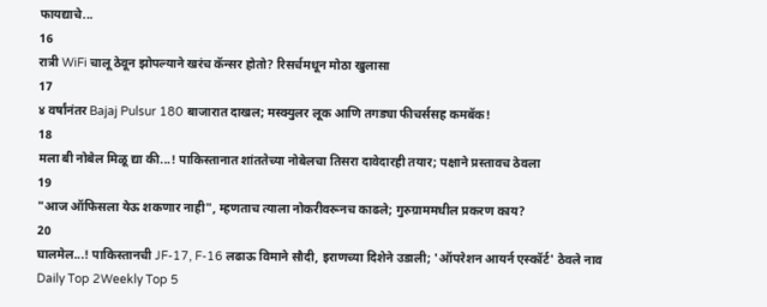फायद्याचे...
16
रात्री WiFi चालू ठेवून झोपल्याने खरंच कॅन्सर होतो? रिसर्चमधून मोठा खुलासा
17
४ वर्षांनंतर Bajaj Pulsur 180 बाजारात दाखल; मस्क्युलर लूक आणि तगड्या फीचर्ससह कमबॅक!
18
मला बी नोबेल मिळू द्या की...! पाकिस्तानात शांततेच्या नोबेलचा तिसरा दावेदारही तयार; पक्षाने प्रस्तावच ठेवला
19
"आज ऑफिसला येऊ शकणार नाही", म्हणताच त्याला नोकरीवरूनच काढले; गुरुग्राममधील प्रकरण काय?
20
घालमेल...! पाकिस्तानची JF-17, F-16 लढाऊ विमाने सौदी, इराणच्या दिशेने उडाली; 'ऑपरेशन आयर्न एस्कॉर्ट' ठेवले नाव
Daily Top 2Weekly Top 5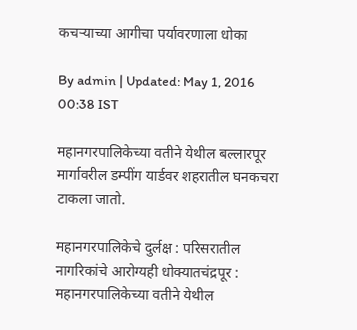कचऱ्याच्या आगीचा पर्यावरणाला धोका

By admin | Updated: May 1, 2016 00:38 IST

महानगरपालिकेच्या वतीने येथील बल्लारपूर मार्गावरील डम्पींग यार्डवर शहरातील घनकचरा टाकला जातो.

महानगरपालिकेचे दुर्लक्ष : परिसरातील नागरिकांचे आरोग्यही धोक्यातचंद्रपूर : महानगरपालिकेच्या वतीने येथील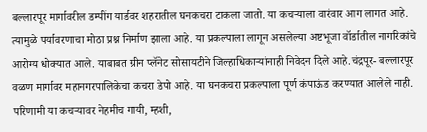बल्लारपूर मार्गावरील डम्पींग यार्डवर शहरातील घनकचरा टाकला जातो. या कचऱ्याला वारंवार आग लागत आहे. त्यामुळे पर्यावरणाचा मोठा प्रश्न निर्माण झाला आहे. या प्रकल्पाला लागून असलेल्या अष्टभूजा वॉर्डातील नागरिकांचे आरोग्य धोक्यात आले. याबाबत ग्रीन प्लॅनेट सोसायटीने जिल्हाधिकाऱ्यांनाही निवेदन दिले आहे.चंद्रपूर- बल्लारपूर वळण मार्गावर महानगरपालिकेचा कचरा डेपो आहे. या घनकचरा प्रकल्पाला पूर्ण कंपाऊंड करण्यात आलेले नाही. परिणामी या कचऱ्यावर नेहमीच गायी, म्हशी,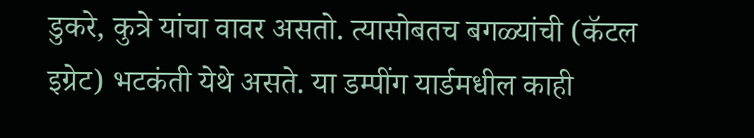डुकरे, कुत्रे यांचा वावर असतो. त्यासोबतच बगळ्यांची (कॅटल इग्रेट) भटकंती येथे असते. या डम्पींग यार्डमधील काही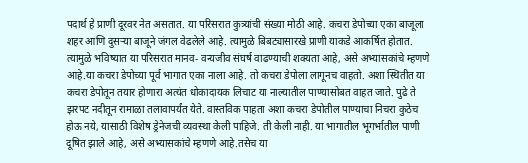पदार्थ हे प्राणी दूरवर नेत असतात. या परिसरात कुत्र्यांची संख्या मोठी आहे. कचरा डेपोच्या एका बाजूला शहर आणि दुसऱ्या बाजूने जंगल वेढलेले आहे. त्यामुळे बिबट्यासारखे प्राणी याकडे आकर्षित होतात. त्यामुळे भविष्यात या परिसरात मानव- वन्यजीव संघर्ष वाढण्याची शक्यता आहे, असे अभ्यासकांचे म्हणणे आहे.या कचरा डेपोच्या पूर्व भागात एका नाला आहे. तो कचरा डेपोला लागूनच वाहतो. अशा स्थितीत या कचरा डेपोतून तयार होणारा अत्यंत धोकादायक लिचाट या नाल्यातील पाण्यासोबत वाहत जाते. पुढे ते झरपट नदीतून रामाळा तलावापर्यंत येते. वास्तविक पाहता अशा कचरा डेपोतील पाण्याचा निचरा कुठेच होऊ नये, यासाठी विशेष ड्रेनेजची व्यवस्था केली पाहिजे. ती केली नाही. या भागातील भूगर्भातील पाणी दूषित झाले आहे, असे अभ्यासकांचे म्हणणे आहे.तसेच या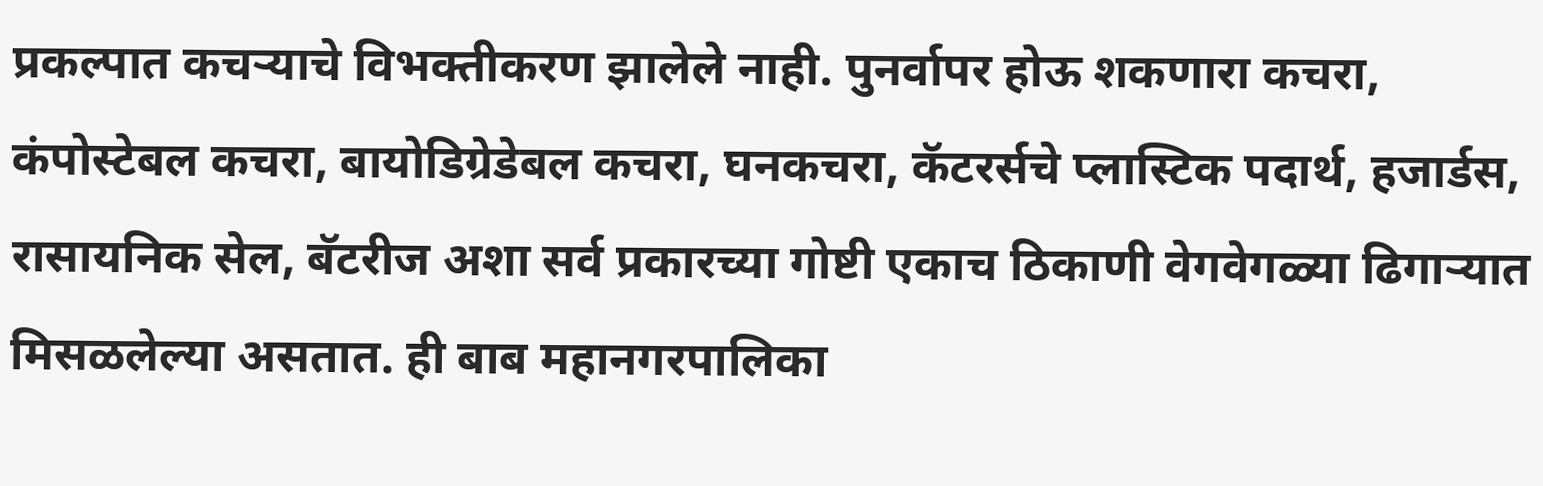प्रकल्पात कचऱ्याचे विभक्तीकरण झालेले नाही. पुनर्वापर होऊ शकणारा कचरा, कंपोस्टेबल कचरा, बायोडिग्रेडेबल कचरा, घनकचरा, कॅटरर्सचे प्लास्टिक पदार्थ, हजार्डस, रासायनिक सेल, बॅटरीज अशा सर्व प्रकारच्या गोष्टी एकाच ठिकाणी वेगवेगळ्या ढिगाऱ्यात मिसळलेल्या असतात. ही बाब महानगरपालिका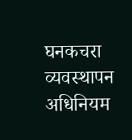घनकचरा व्यवस्थापन अधिनियम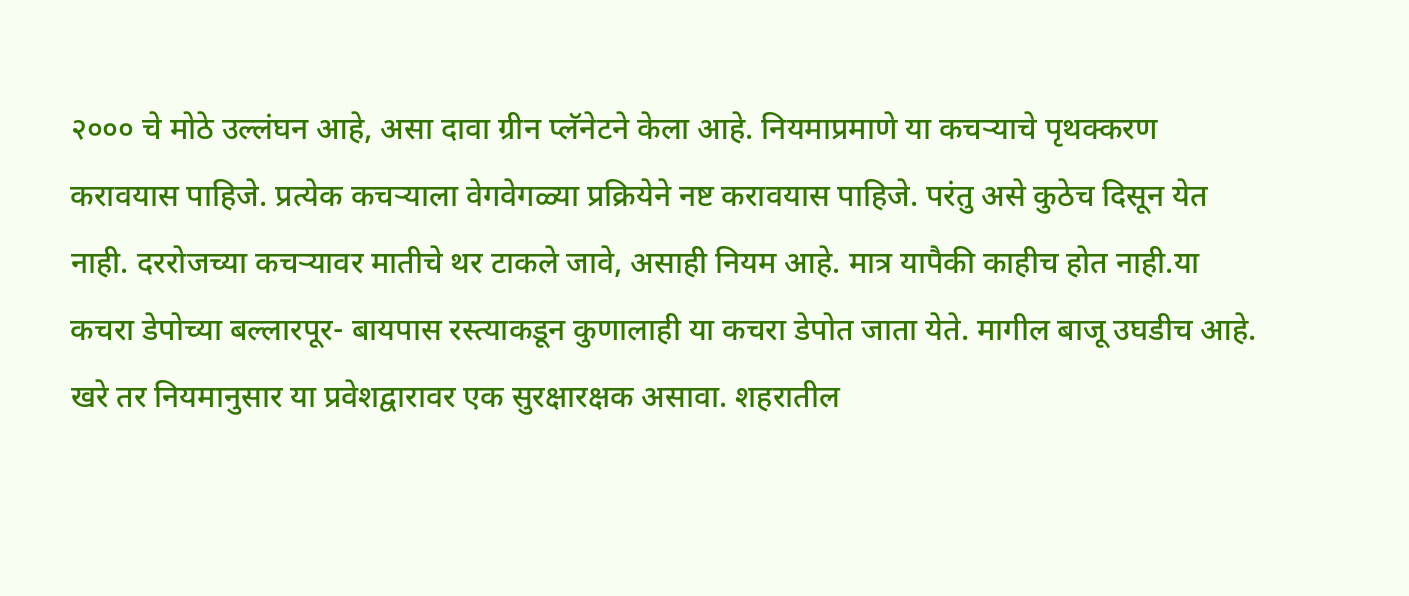२००० चे मोठे उल्लंघन आहे, असा दावा ग्रीन प्लॅनेटने केला आहे. नियमाप्रमाणे या कचऱ्याचे पृथक्करण करावयास पाहिजे. प्रत्येक कचऱ्याला वेगवेगळ्या प्रक्रियेने नष्ट करावयास पाहिजे. परंतु असे कुठेच दिसून येत नाही. दररोजच्या कचऱ्यावर मातीचे थर टाकले जावे, असाही नियम आहे. मात्र यापैकी काहीच होत नाही.या कचरा डेपोच्या बल्लारपूर- बायपास रस्त्याकडून कुणालाही या कचरा डेपोत जाता येते. मागील बाजू उघडीच आहे. खरे तर नियमानुसार या प्रवेशद्वारावर एक सुरक्षारक्षक असावा. शहरातील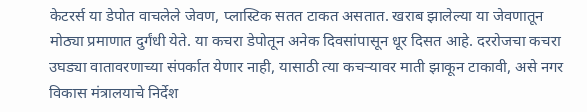केटरर्स या डेपोत वाचलेले जेवण, प्लास्टिक सतत टाकत असतात. खराब झालेल्या या जेवणातून मोठ्या प्रमाणात दुर्गंधी येते. या कचरा डेपोतून अनेक दिवसांपासून धूर दिसत आहे. दररोजचा कचरा उघड्या वातावरणाच्या संपर्कात येणार नाही, यासाठी त्या कचऱ्यावर माती झाकून टाकावी, असे नगर विकास मंत्रालयाचे निर्देश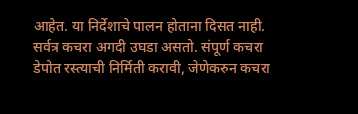आहेत. या निर्देशाचे पालन होताना दिसत नाही. सर्वत्र कचरा अगदी उघडा असतो. संपूर्ण कचरा डेपोत रस्त्याची निर्मिती करावी, जेणेकरुन कचरा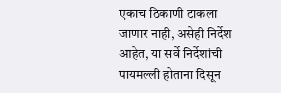एकाच ठिकाणी टाकला जाणार नाही, असेही निर्देश आहेत, या सर्वे निर्देशांची पायमल्ली होताना दिसून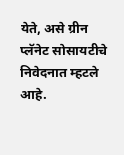येते, असे ग्रीन प्लॅनेट सोसायटीचे निवेदनात म्हटले आहे.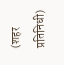(शहर प्रतिनिधी)